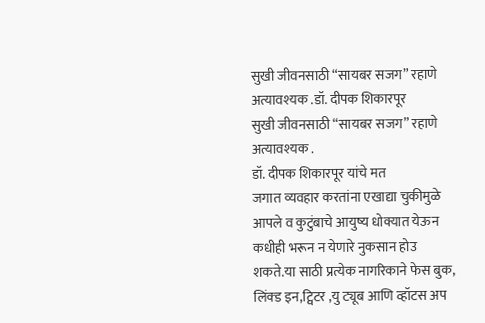सुखी जीवनसाठी “सायबर सजग” रहाणे अत्यावश्यक .डॉ. दीपक शिकारपूर
सुखी जीवनसाठी “सायबर सजग” रहाणे अत्यावश्यक .
डॉ. दीपक शिकारपूर यांचे मत
जगात व्यवहार करतांना एखाद्या चुकीमुळे आपले व कुटुंबाचे आयुष्य धोक्यात येऊन कधीही भरून न येणारे नुकसान होउ शकते.या साठी प्रत्येक नागरिकाने फेस बुक, लिंक्ड इन,ट्विटर ,यु ट्यूब आणि व्हॉटस अप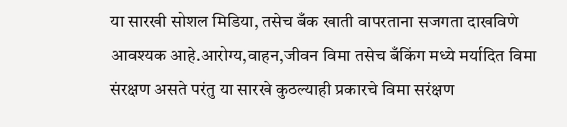या सारखी सोशल मिडिया, तसेच बँक खाती वापरताना सजगता दाखविणे आवश्यक आहे.आरोग्य,वाहन,जीवन विमा तसेच बँकिंग मध्ये मर्यादित विमा संरक्षण असते परंतु या सारखे कुठल्याही प्रकारचे विमा सरंक्षण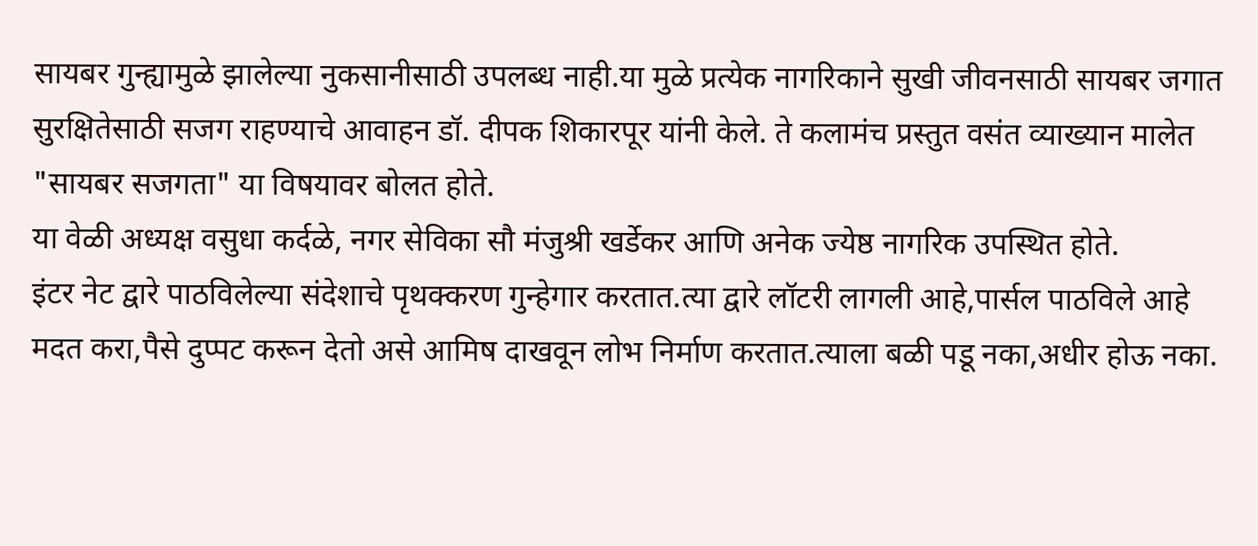सायबर गुन्ह्यामुळे झालेल्या नुकसानीसाठी उपलब्ध नाही.या मुळे प्रत्येक नागरिकाने सुखी जीवनसाठी सायबर जगात सुरक्षितेसाठी सजग राहण्याचे आवाहन डॉ. दीपक शिकारपूर यांनी केले. ते कलामंच प्रस्तुत वसंत व्याख्यान मालेत "सायबर सजगता" या विषयावर बोलत होते.
या वेळी अध्यक्ष वसुधा कर्दळे, नगर सेविका सौ मंजुश्री खर्डेकर आणि अनेक ज्येष्ठ नागरिक उपस्थित होते.
इंटर नेट द्वारे पाठविलेल्या संदेशाचे पृथक्करण गुन्हेगार करतात.त्या द्वारे लॉटरी लागली आहे,पार्सल पाठविले आहे मदत करा,पैसे दुप्पट करून देतो असे आमिष दाखवून लोभ निर्माण करतात.त्याला बळी पडू नका,अधीर होऊ नका.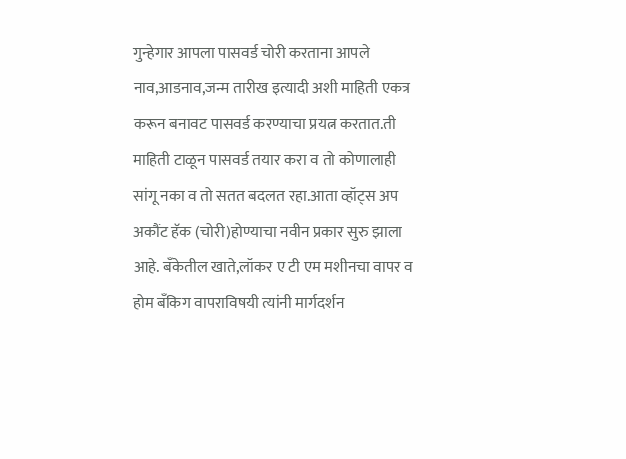गुन्हेगार आपला पासवर्ड चोरी करताना आपले नाव,आडनाव,जन्म तारीख इत्यादी अशी माहिती एकत्र करून बनावट पासवर्ड करण्याचा प्रयत्न करतात.ती माहिती टाळून पासवर्ड तयार करा व तो कोणालाही सांगू नका व तो सतत बदलत रहा.आता व्हॉट्स अप अकौंट हॅक (चोरी)होण्याचा नवीन प्रकार सुरु झाला आहे. बँकेतील खाते,लॉकर ए टी एम मशीनचा वापर व होम बँकिग वापराविषयी त्यांनी मार्गदर्शन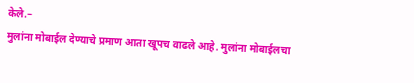केले.–
मुलांना मोबाईल देण्याचे प्रमाण आता खूपच वाढले आहे. मुलांना मोबाईलचा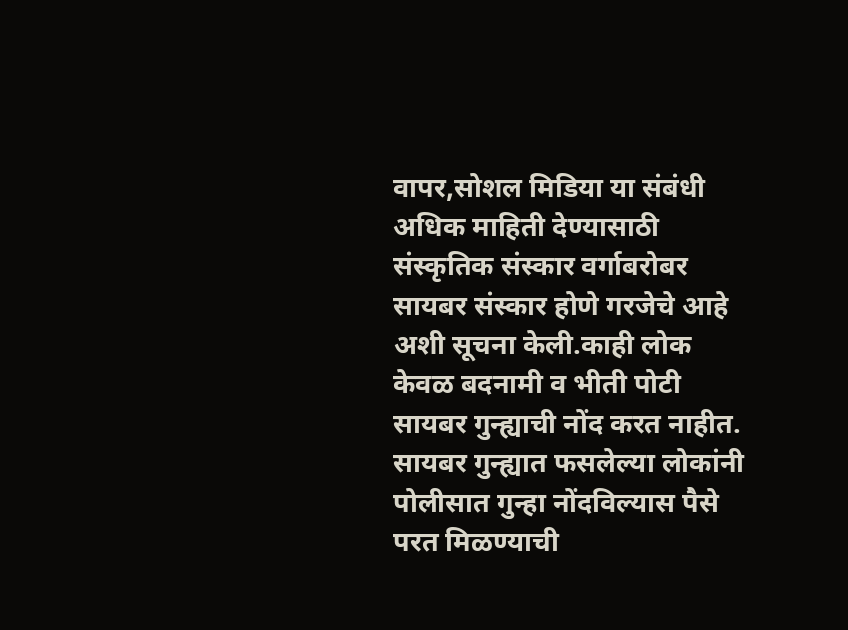वापर,सोशल मिडिया या संबंधी अधिक माहिती देण्यासाठी संस्कृतिक संस्कार वर्गाबरोबर सायबर संस्कार होणे गरजेचे आहे अशी सूचना केली.काही लोक केवळ बदनामी व भीती पोटी सायबर गुन्ह्याची नोंद करत नाहीत. सायबर गुन्ह्यात फसलेल्या लोकांनी पोलीसात गुन्हा नोंदविल्यास पैसे परत मिळण्याची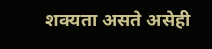शक्यता असते असेही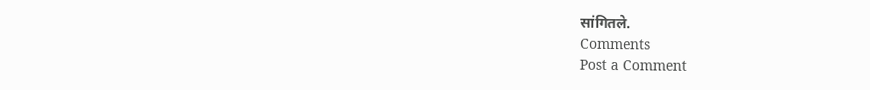सांगितले.
Comments
Post a Comment